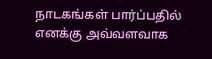நாடகங்கள் பார்ப்பதில் எனக்கு அவ்வளவாக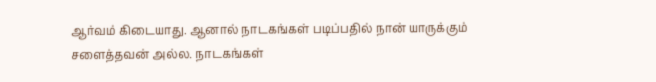ஆர்வம் கிடையாது. ஆனால் நாடகங்கள் படிப்பதில் நான் யாருக்கும் சளைத்தவன் அல்ல. நாடகங்கள்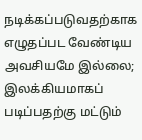நடிக்கப்படுவதற்காக எழுதப்பட வேண்டிய அவசியமே இல்லை; இலக்கியமாகப் படிப்பதற்கு மட்டும்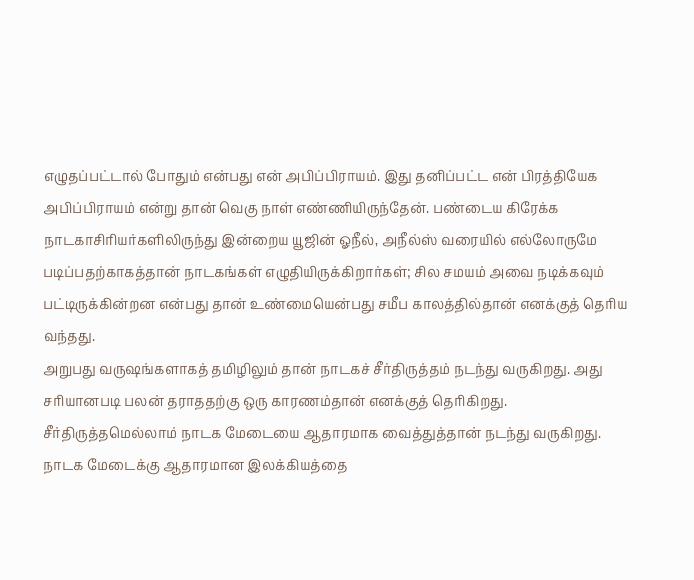எழுதப்பட்டால் போதும் என்பது என் அபிப்பிராயம். இது தனிப்பட்ட என் பிரத்தியேக அபிப்பிராயம் என்று தான் வெகு நாள் எண்ணியிருந்தேன். பண்டைய கிரேக்க நாடகாசிரியர்களிலிருந்து இன்றைய யூஜின் ஓநீல், அநீல்ஸ் வரையில் எல்லோருமே படிப்பதற்காகத்தான் நாடகங்கள் எழுதியிருக்கிறார்கள்; சில சமயம் அவை நடிக்கவும் பட்டிருக்கின்றன என்பது தான் உண்மையென்பது சமீப காலத்தில்தான் எனக்குத் தெரிய வந்தது.
அறுபது வருஷங்களாகத் தமிழிலும் தான் நாடகச் சீர்திருத்தம் நடந்து வருகிறது. அது சரியானபடி பலன் தராததற்கு ஒரு காரணம்தான் எனக்குத் தெரிகிறது. சீர்திருத்தமெல்லாம் நாடக மேடையை ஆதாரமாக வைத்துத்தான் நடந்து வருகிறது. நாடக மேடைக்கு ஆதாரமான இலக்கியத்தை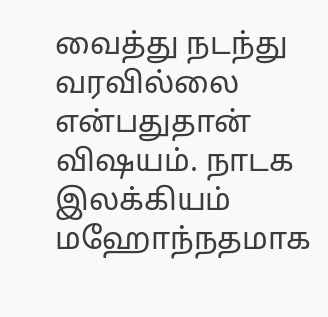வைத்து நடந்து வரவில்லை என்பதுதான் விஷயம். நாடக இலக்கியம் மஹோந்நதமாக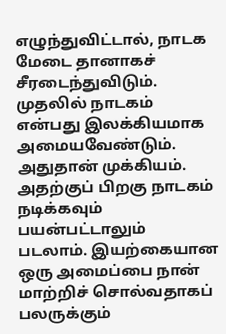எழுந்துவிட்டால், நாடக மேடை தானாகச் சீரடைந்துவிடும். முதலில் நாடகம் என்பது இலக்கியமாக அமையவேண்டும். அதுதான் முக்கியம். அதற்குப் பிறகு நாடகம் நடிக்கவும் பயன்பட்டாலும் படலாம். இயற்கையான ஒரு அமைப்பை நான் மாற்றிச் சொல்வதாகப் பலருக்கும்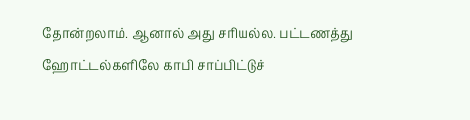தோன்றலாம். ஆனால் அது சரியல்ல. பட்டணத்து ஹோட்டல்களிலே காபி சாப்பிட்டுச்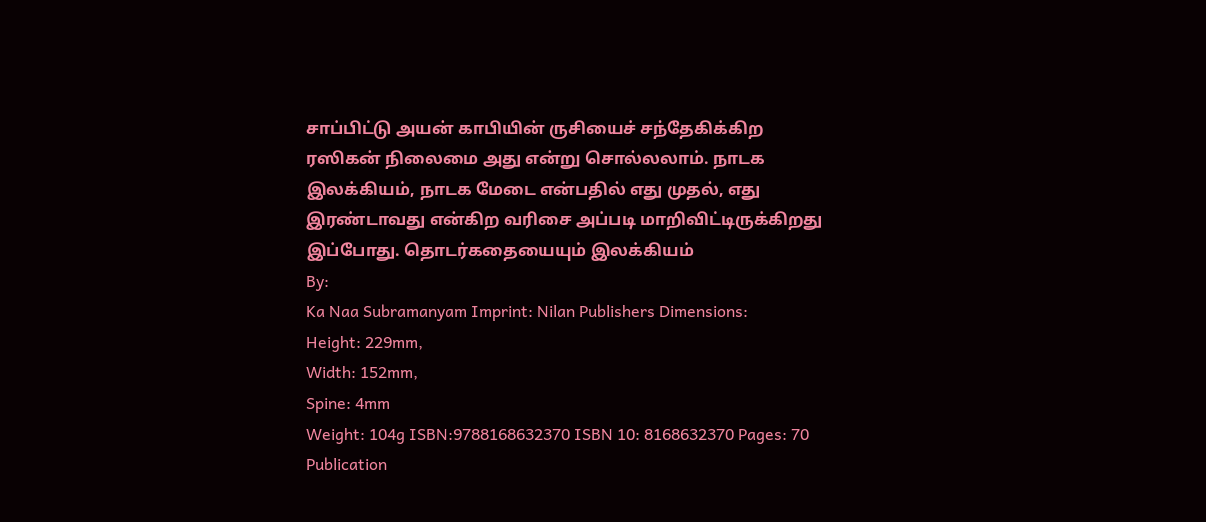சாப்பிட்டு அயன் காபியின் ருசியைச் சந்தேகிக்கிற ரஸிகன் நிலைமை அது என்று சொல்லலாம். நாடக இலக்கியம், நாடக மேடை என்பதில் எது முதல், எது இரண்டாவது என்கிற வரிசை அப்படி மாறிவிட்டிருக்கிறது இப்போது. தொடர்கதையையும் இலக்கியம்
By:
Ka Naa Subramanyam Imprint: Nilan Publishers Dimensions:
Height: 229mm,
Width: 152mm,
Spine: 4mm
Weight: 104g ISBN:9788168632370 ISBN 10: 8168632370 Pages: 70 Publication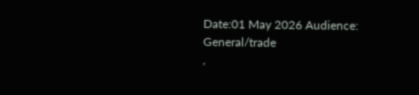Date:01 May 2026 Audience:
General/trade
,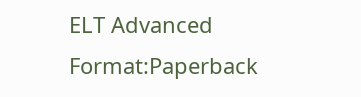ELT Advanced
Format:Paperback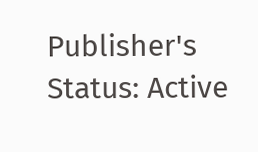Publisher's Status: Active